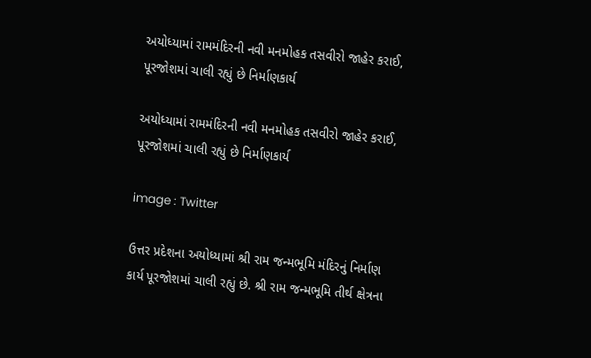અયોધ્યામાં રામમંદિરની નવી મનમોહક તસવીરો જાહેર કરાઈ, પૂરજોશમાં ચાલી રહ્યું છે નિર્માણકાર્ય

અયોધ્યામાં રામમંદિરની નવી મનમોહક તસવીરો જાહેર કરાઈ, પૂરજોશમાં ચાલી રહ્યું છે નિર્માણકાર્ય

image : Twitter

ઉત્તર પ્રદેશના અયોધ્યામાં શ્રી રામ જન્મભૂમિ મંદિરનું નિર્માણ કાર્ય પૂરજોશમાં ચાલી રહ્યું છે. શ્રી રામ જન્મભૂમિ તીર્થ ક્ષેત્રના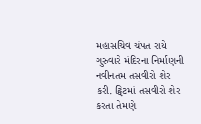મહાસચિવ ચંપત રાયે ગુરુવારે મંદિરના નિર્માણની નવીનતમ તસવીરો શેર કરી. ટ્વિટમાં તસવીરો શેર કરતા તેમણે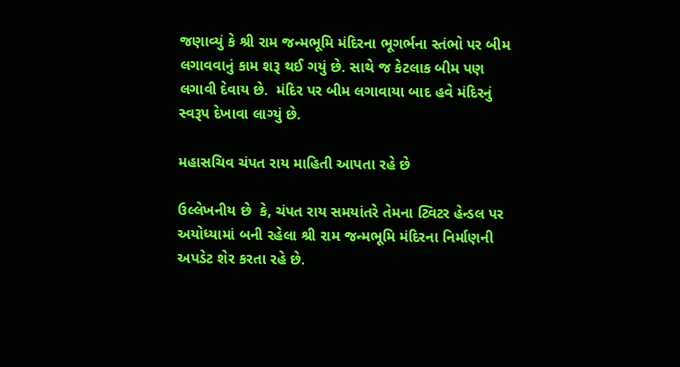જણાવ્યું કે શ્રી રામ જન્મભૂમિ મંદિરના ભૂગર્ભના સ્તંભો પર બીમ લગાવવાનું કામ શરૂ થઈ ગયું છે. સાથે જ કેટલાક બીમ પણ લગાવી દેવાય છે.  મંદિર પર બીમ લગાવાયા બાદ હવે મંદિરનું સ્વરૂપ દેખાવા લાગ્યું છે.

મહાસચિવ ચંપત રાય માહિતી આપતા રહે છે

ઉલ્લેખનીય છે  કે, ચંપત રાય સમયાંતરે તેમના ટ્વિટર હેન્ડલ પર અયોધ્યામાં બની રહેલા શ્રી રામ જન્મભૂમિ મંદિરના નિર્માણની અપડેટ શેર કરતા રહે છે.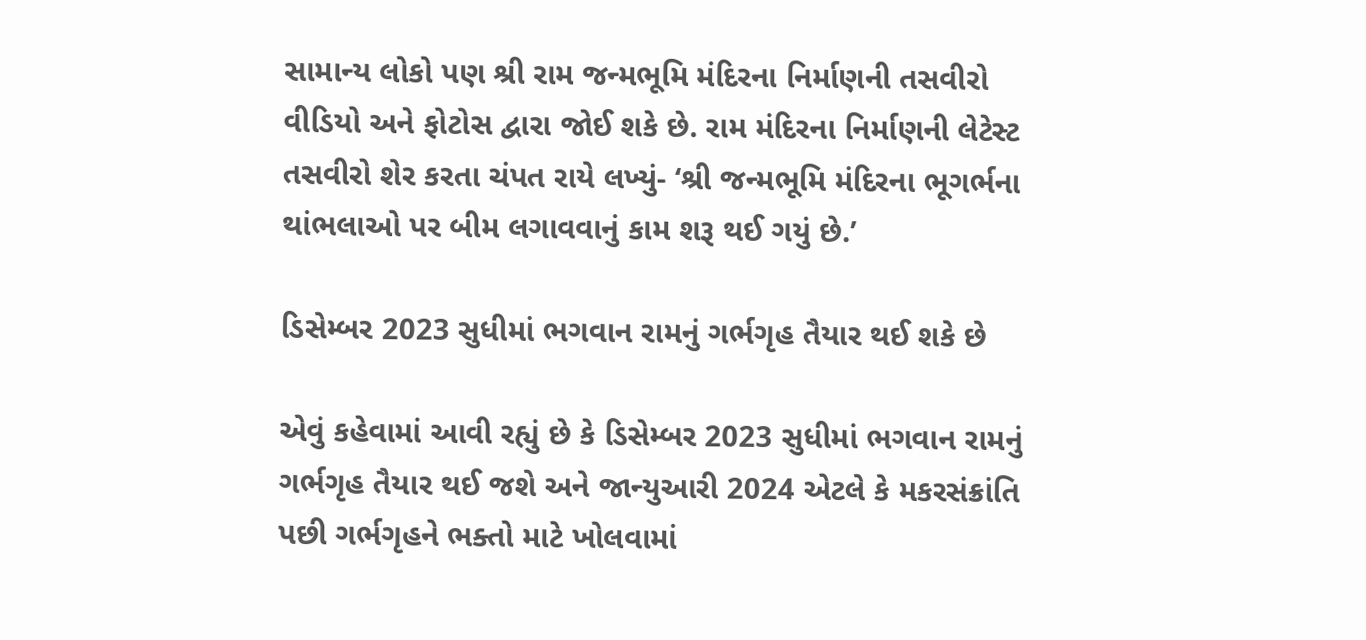સામાન્ય લોકો પણ શ્રી રામ જન્મભૂમિ મંદિરના નિર્માણની તસવીરો વીડિયો અને ફોટોસ દ્વારા જોઈ શકે છે. રામ મંદિરના નિર્માણની લેટેસ્ટ તસવીરો શેર કરતા ચંપત રાયે લખ્યું- ‘શ્રી જન્મભૂમિ મંદિરના ભૂગર્ભના થાંભલાઓ પર બીમ લગાવવાનું કામ શરૂ થઈ ગયું છે.’

ડિસેમ્બર 2023 સુધીમાં ભગવાન રામનું ગર્ભગૃહ તૈયાર થઈ શકે છે

એવું કહેવામાં આવી રહ્યું છે કે ડિસેમ્બર 2023 સુધીમાં ભગવાન રામનું ગર્ભગૃહ તૈયાર થઈ જશે અને જાન્યુઆરી 2024 એટલે કે મકરસંક્રાંતિ પછી ગર્ભગૃહને ભક્તો માટે ખોલવામાં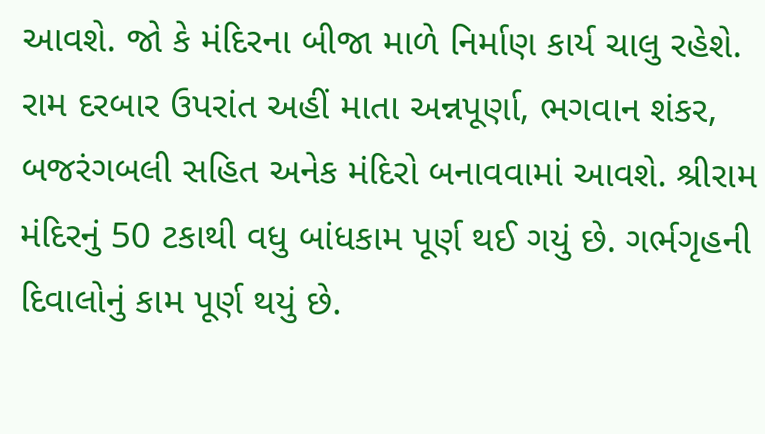આવશે. જો કે મંદિરના બીજા માળે નિર્માણ કાર્ય ચાલુ રહેશે. રામ દરબાર ઉપરાંત અહીં માતા અન્નપૂર્ણા, ભગવાન શંકર, બજરંગબલી સહિત અનેક મંદિરો બનાવવામાં આવશે. શ્રીરામ મંદિરનું 50 ટકાથી વધુ બાંધકામ પૂર્ણ થઈ ગયું છે. ગર્ભગૃહની દિવાલોનું કામ પૂર્ણ થયું છે.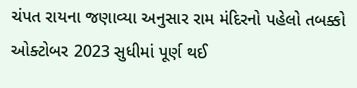ચંપત રાયના જણાવ્યા અનુસાર રામ મંદિરનો પહેલો તબક્કો ઓક્ટોબર 2023 સુધીમાં પૂર્ણ થઈ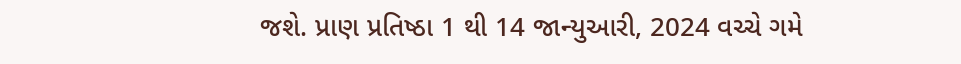જશે. પ્રાણ પ્રતિષ્ઠા 1 થી 14 જાન્યુઆરી, 2024 વચ્ચે ગમે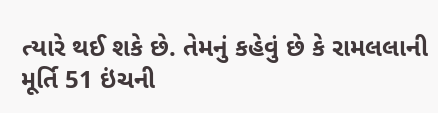ત્યારે થઈ શકે છે. તેમનું કહેવું છે કે રામલલાની મૂર્તિ 51 ઇંચની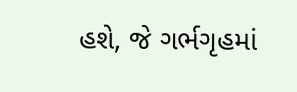હશે, જે ગર્ભગૃહમાં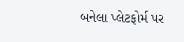બનેલા પ્લેટફોર્મ પર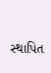સ્થાપિત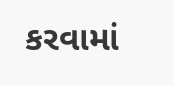કરવામાં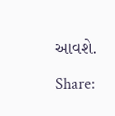આવશે.

Share: